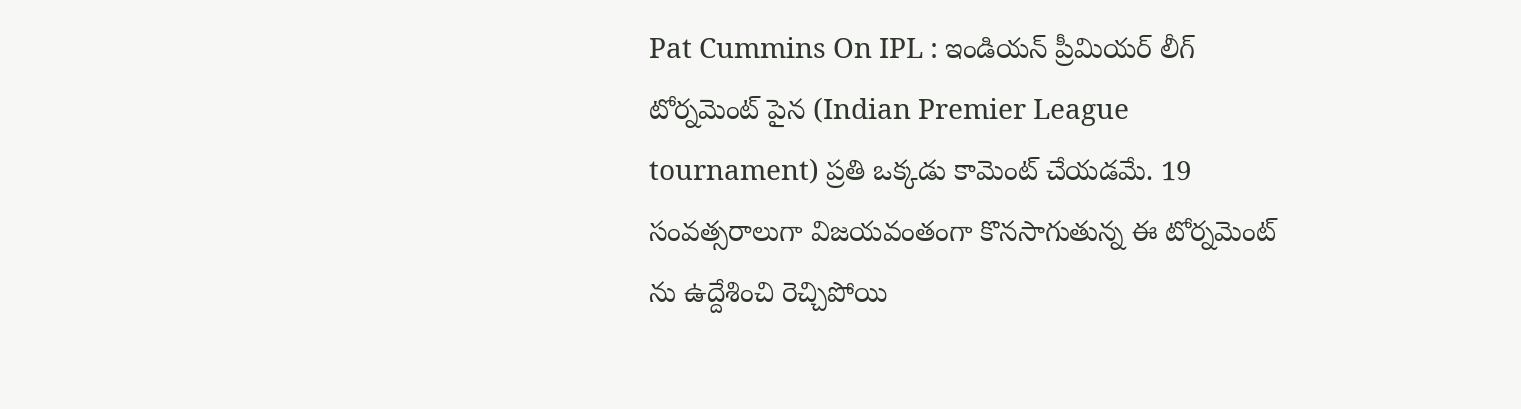Pat Cummins On IPL : ఇండియన్ ప్రీమియర్ లీగ్ టోర్నమెంట్ పైన (Indian Premier League tournament) ప్రతి ఒక్కడు కామెంట్ చేయడమే. 19 సంవత్సరాలుగా విజయవంతంగా కొనసాగుతున్న ఈ టోర్నమెంట్ ను ఉద్దేశించి రెచ్చిపోయి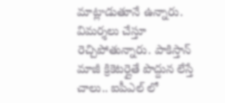మాట్లాడుతూనే ఉన్నారు. విమర్శలు చేస్తూ రెచ్చిపోతున్నారు. పాకిస్తాన్ మాజీ క్రికెటర్లైతే పొద్దున లేస్తే చాలు.. ఐపీఎల్ లో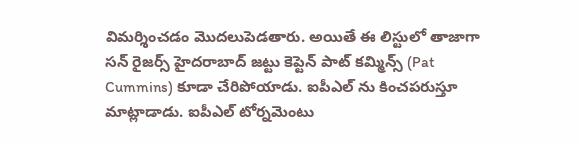విమర్శించడం మొదలుపెడతారు. అయితే ఈ లిస్టులో తాజాగా సన్ రైజర్స్ హైదరాబాద్ జట్టు కెప్టెన్ పాట్ కమ్మిన్స్ (Pat Cummins) కూడా చేరిపోయాడు. ఐపీఎల్ ను కించపరుస్తూ మాట్లాడాడు. ఐపీఎల్ టోర్నమెంటు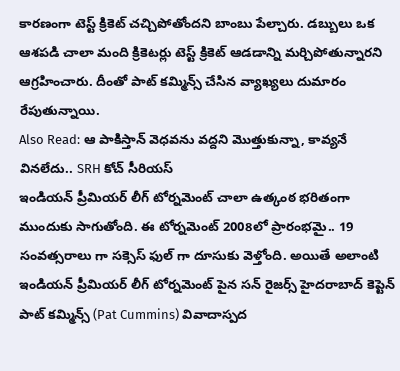కారణంగా టెస్ట్ క్రికెట్ చచ్చిపోతోందని బాంబు పేల్చారు. డబ్బులు ఒక ఆశపడి చాలా మంది క్రికెటర్లు టెస్ట్ క్రికెట్ ఆడడాన్ని మర్చిపోతున్నారని ఆగ్రహించారు. దీంతో పాట్ కమ్మిన్స్ చేసిన వ్యాఖ్యలు దుమారం రేపుతున్నాయి.
Also Read: ఆ పాకిస్తాన్ వెధవను వద్దని మొత్తుకున్నా, కావ్యనే వినలేదు.. SRH కోచ్ సీరియస్
ఇండియన్ ప్రీమియర్ లీగ్ టోర్నమెంట్ చాలా ఉత్కంఠ భరితంగా ముందుకు సాగుతోంది. ఈ టోర్నమెంట్ 2008లో ప్రారంభమై.. 19 సంవత్సరాలు గా సక్సెస్ ఫుల్ గా దూసుకు వెళ్తోంది. అయితే అలాంటి ఇండియన్ ప్రీమియర్ లీగ్ టోర్నమెంట్ పైన సన్ రైజర్స్ హైదరాబాద్ కెప్టెన్ పాట్ కమ్మిన్స్ (Pat Cummins) వివాదాస్పద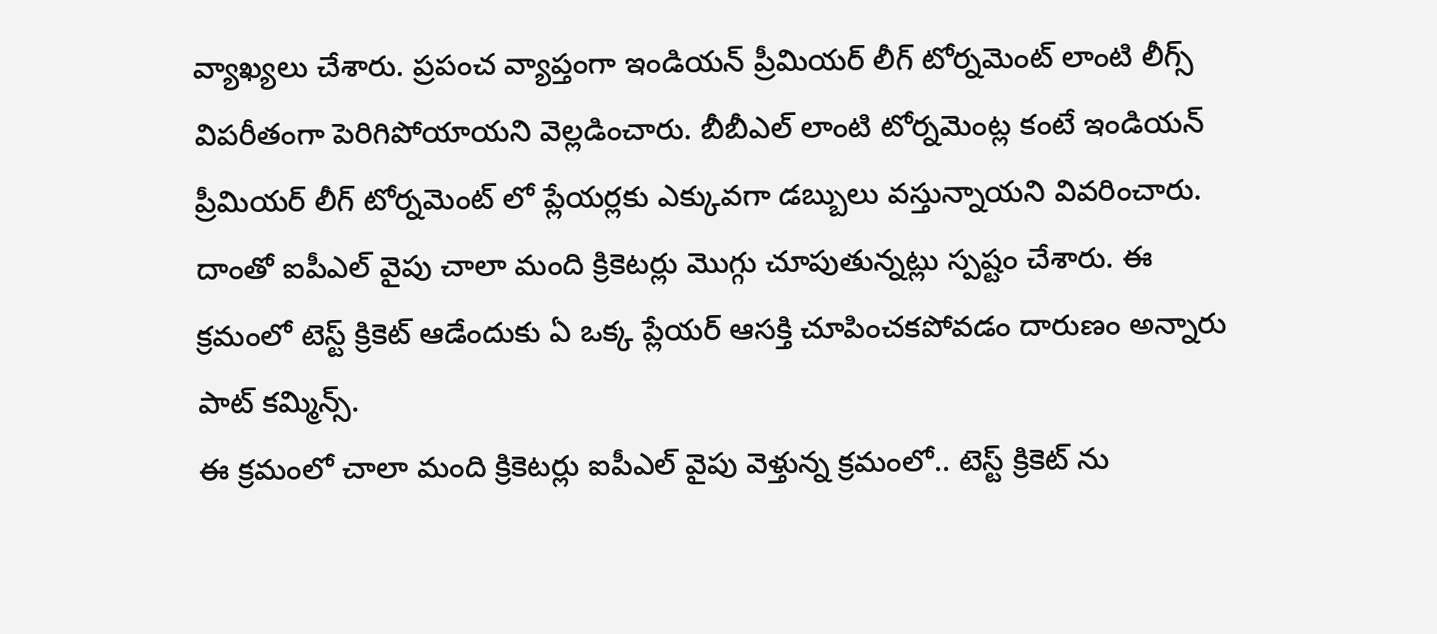వ్యాఖ్యలు చేశారు. ప్రపంచ వ్యాప్తంగా ఇండియన్ ప్రీమియర్ లీగ్ టోర్నమెంట్ లాంటి లీగ్స్ విపరీతంగా పెరిగిపోయాయని వెల్లడించారు. బీబీఎల్ లాంటి టోర్నమెంట్ల కంటే ఇండియన్ ప్రీమియర్ లీగ్ టోర్నమెంట్ లో ప్లేయర్లకు ఎక్కువగా డబ్బులు వస్తున్నాయని వివరించారు. దాంతో ఐపీఎల్ వైపు చాలా మంది క్రికెటర్లు మొగ్గు చూపుతున్నట్లు స్పష్టం చేశారు. ఈ క్రమంలో టెస్ట్ క్రికెట్ ఆడేందుకు ఏ ఒక్క ప్లేయర్ ఆసక్తి చూపించకపోవడం దారుణం అన్నారు పాట్ కమ్మిన్స్.
ఈ క్రమంలో చాలా మంది క్రికెటర్లు ఐపీఎల్ వైపు వెళ్తున్న క్రమంలో.. టెస్ట్ క్రికెట్ ను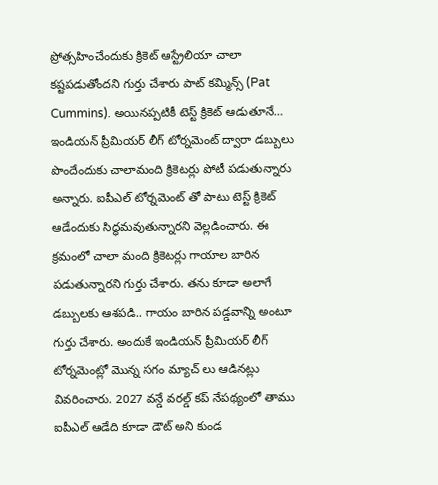ప్రోత్సహించేందుకు క్రికెట్ ఆస్ట్రేలియా చాలా కష్టపడుతోందని గుర్తు చేశారు పాట్ కమ్మిన్స్ (Pat Cummins). అయినప్పటికీ టెస్ట్ క్రికెట్ ఆడుతూనే… ఇండియన్ ప్రీమియర్ లీగ్ టోర్నమెంట్ ద్వారా డబ్బులు పొందేందుకు చాలామంది క్రికెటర్లు పోటీ పడుతున్నారు అన్నారు. ఐపీఎల్ టోర్నమెంట్ తో పాటు టెస్ట్ క్రికెట్ ఆడేందుకు సిద్ధమవుతున్నారని వెల్లడించారు. ఈ క్రమంలో చాలా మంది క్రికెటర్లు గాయాల బారిన పడుతున్నారని గుర్తు చేశారు. తను కూడా అలాగే డబ్బులకు ఆశపడి.. గాయం బారిన పడ్డవాన్ని అంటూ గుర్తు చేశారు. అందుకే ఇండియన్ ప్రీమియర్ లీగ్ టోర్నమెంట్లో మొన్న సగం మ్యాచ్ లు ఆడినట్లు వివరించారు. 2027 వన్డే వరల్డ్ కప్ నేపథ్యంలో తాము ఐపీఎల్ ఆడేది కూడా డౌట్ అని కుండ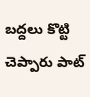బద్దలు కొట్టి చెప్పారు పాట్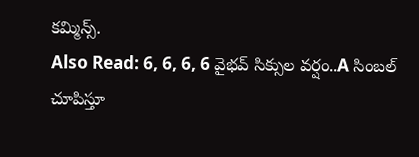కమ్మిన్స్.
Also Read: 6, 6, 6, 6 వైభవ్ సిక్సుల వర్షం..A సింబల్ చూపిస్తూ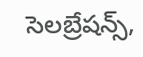సెలబ్రేషన్స్,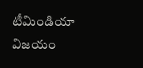టీమిండియా విజయం